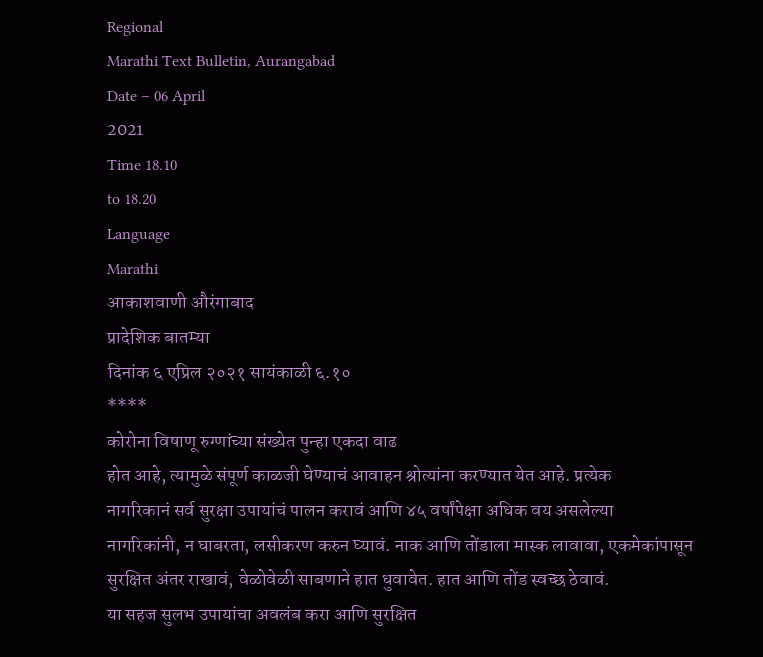Regional
Marathi Text Bulletin, Aurangabad
Date – 06 April
2021
Time 18.10
to 18.20
Language
Marathi
आकाशवाणी औरंगाबाद
प्रादेशिक बातम्या
दिनांक ६ एप्रिल २०२१ सायंकाळी ६.१०
****
कोरोना विषाणू रुग्णांच्या संख्येत पुन्हा एकदा वाढ
होत आहे, त्यामुळे संपूर्ण काळजी घेण्याचं आवाहन श्रोत्यांना करण्यात येत आहे. प्रत्येक
नागरिकानं सर्व सुरक्षा उपायांचं पालन करावं आणि ४५ वर्षांपेक्षा अधिक वय असलेल्या
नागरिकांनी, न घाबरता, लसीकरण करुन घ्यावं. नाक आणि तोंडाला मास्क लावावा, एकमेकांपासून
सुरक्षित अंतर राखावं, वेळोवेळी साबणाने हात धुवावेत. हात आणि तोंड स्वच्छ ठेवावं.
या सहज सुलभ उपायांचा अवलंब करा आणि सुरक्षित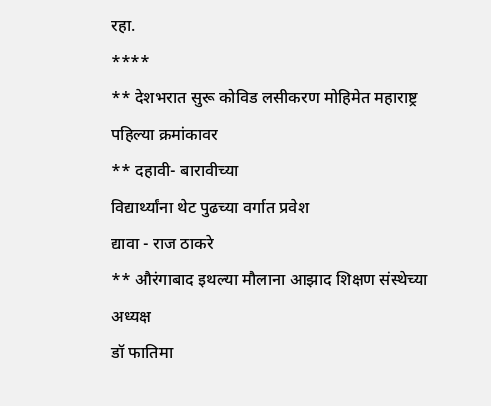रहा.
****
** देशभरात सुरू कोविड लसीकरण मोहिमेत महाराष्ट्र पहिल्या क्रमांकावर
** दहावी- बारावीच्या
विद्यार्थ्यांना थेट पुढच्या वर्गात प्रवेश
द्यावा - राज ठाकरे
** औरंगाबाद इथल्या मौलाना आझाद शिक्षण संस्थेच्या अध्यक्ष
डॉ फातिमा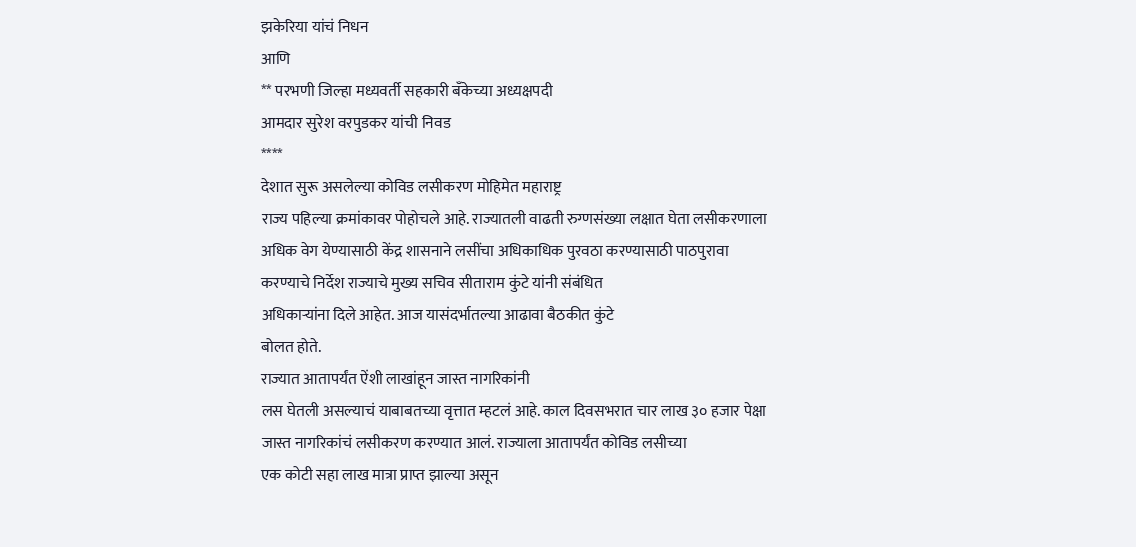झकेरिया यांचं निधन
आणि
** परभणी जिल्हा मध्यवर्ती सहकारी बँकेच्या अध्यक्षपदी
आमदार सुरेश वरपुडकर यांची निवड
****
देशात सुरू असलेल्या कोविड लसीकरण मोहिमेत महाराष्ट्र
राज्य पहिल्या क्रमांकावर पोहोचले आहे. राज्यातली वाढती रुग्णसंख्या लक्षात घेता लसीकरणाला
अधिक वेग येण्यासाठी केंद्र शासनाने लसींचा अधिकाधिक पुरवठा करण्यासाठी पाठपुरावा
करण्याचे निर्देश राज्याचे मुख्य सचिव सीताराम कुंटे यांनी संबंधित
अधिकाऱ्यांना दिले आहेत. आज यासंदर्भातल्या आढावा बैठकीत कुंटे
बोलत होते.
राज्यात आतापर्यंत ऐंशी लाखांहून जास्त नागरिकांनी
लस घेतली असल्याचं याबाबतच्या वृत्तात म्हटलं आहे. काल दिवसभरात चार लाख ३० हजार पेक्षा
जास्त नागरिकांचं लसीकरण करण्यात आलं. राज्याला आतापर्यंत कोविड लसीच्या
एक कोटी सहा लाख मात्रा प्राप्त झाल्या असून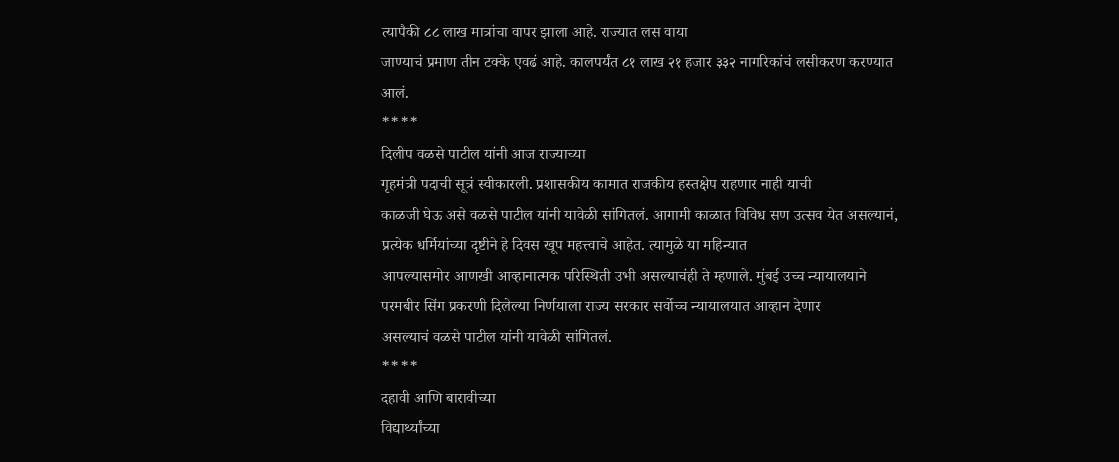त्यापैकी ८८ लाख मात्रांचा वापर झाला आहे. राज्यात लस वाया
जाण्याचं प्रमाण तीन टक्के एवढं आहे. कालपर्यंत ८१ लाख २१ हजार ३३२ नागरिकांचं लसीकरण करण्यात आलं.
****
दिलीप वळसे पाटील यांनी आज राज्याच्या
गृहमंत्री पदाची सूत्रं स्वीकारली. प्रशासकीय कामात राजकीय हस्तक्षेप राहणार नाही याची
काळजी घेऊ असे वळसे पाटील यांनी यावेळी सांगितलं. आगामी काळात विविध सण उत्सव येत असल्यानं,
प्रत्येक धर्मियांच्या दृष्टीने हे दिवस खूप महत्त्वाचे आहेत. त्यामुळे या महिन्यात
आपल्यासमोर आणखी आव्हानात्मक परिस्थिती उभी असल्याचंही ते म्हणाले. मुंबई उच्च न्यायालयाने
परमबीर सिंग प्रकरणी दिलेल्या निर्णयाला राज्य सरकार सर्वोच्च न्यायालयात आव्हान देणार
असल्याचं वळसे पाटील यांनी यावेळी सांगितलं.
****
दहावी आणि बारावीच्या
विद्यार्थ्यांच्या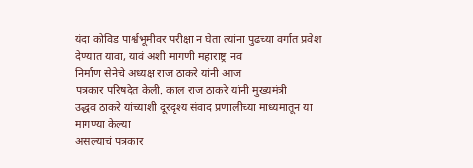यंदा कोविड पार्श्वभूमीवर परीक्षा न घेता त्यांना पुढच्या वर्गात प्रवेश देण्यात यावा, यावं अशी मागणी महाराष्ट्र नव
निर्माण सेनेचे अध्यक्ष राज ठाकरे यांनी आज
पत्रकार परिषदेत केली. काल राज ठाकरे यांनी मुख्यमंत्री
उद्धव ठाकरे यांच्याशी दूरदृश्य संवाद प्रणालीच्या माध्यमातून या मागण्या केल्या
असल्याचं पत्रकार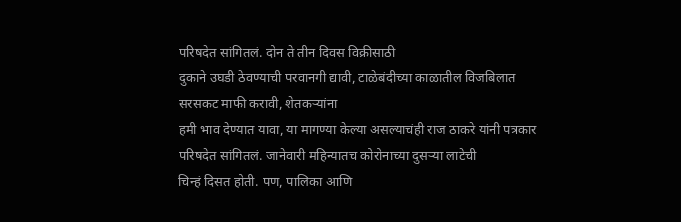परिषदेत सांगितलं. दोन ते तीन दिवस विक्रीसाठी
दुकाने उघडी ठेवण्याची परवानगी द्यावी, टाळेबंदीच्या काळातील विजबिलात सरसकट माफी करावी, शेतकऱ्यांना
हमी भाव देण्यात यावा, या मागण्या केल्या असल्याचंही राज ठाकरे यांनी पत्रकार
परिषदेत सांगितलं. जानेवारी महिन्यातच कोरोनाच्या दुसऱ्या लाटेची
चिन्हं दिसत होती. पण, पालिका आणि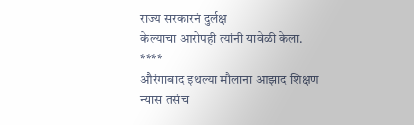राज्य सरकारनं दुर्लक्ष
केल्याचा आरोपही त्यांनी यावेळी केला.
****
औरंगाबाद इथल्या मौलाना आझाद शिक्षण
न्यास तसंच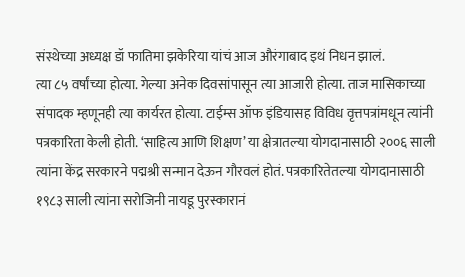संस्थेच्या अध्यक्ष डॉ फातिमा झकेरिया यांचं आज औरंगाबाद इथं निधन झालं.
त्या ८५ वर्षांच्या होत्या. गेल्या अनेक दिवसांपासून त्या आजारी होत्या. ताज मासिकाच्या
संपादक म्हणूनही त्या कार्यरत होत्या. टाईम्स ऑफ इंडियासह विविध वृत्तपत्रांमधून त्यांनी
पत्रकारिता केली होती. ‘साहित्य आणि शिक्षण’ या क्षेत्रातल्या योगदानासाठी २००६ साली
त्यांना केंद्र सरकारने पद्मश्री सन्मान देऊन गौरवलं होतं. पत्रकारितेतल्या योगदानासाठी
१९८३ साली त्यांना सरोजिनी नायडू पुरस्कारानं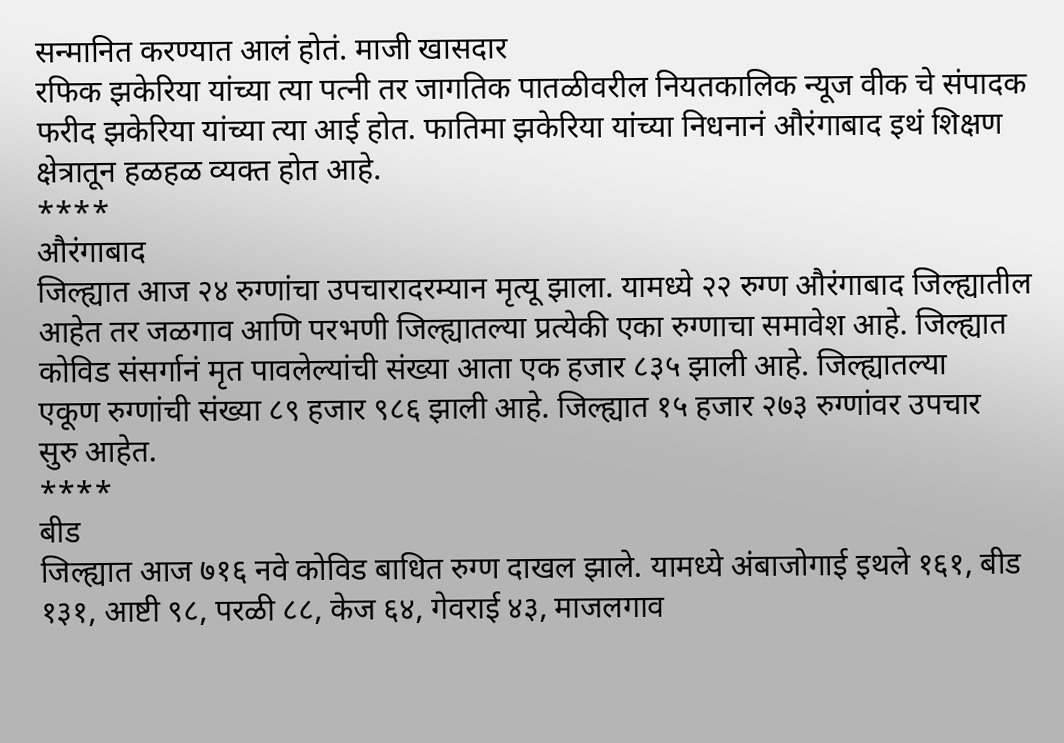सन्मानित करण्यात आलं होतं. माजी खासदार
रफिक झकेरिया यांच्या त्या पत्नी तर जागतिक पातळीवरील नियतकालिक न्यूज वीक चे संपादक
फरीद झकेरिया यांच्या त्या आई होत. फातिमा झकेरिया यांच्या निधनानं औरंगाबाद इथं शिक्षण
क्षेत्रातून हळहळ व्यक्त होत आहे.
****
औरंगाबाद
जिल्ह्यात आज २४ रुग्णांचा उपचारादरम्यान मृत्यू झाला. यामध्ये २२ रुग्ण औरंगाबाद जिल्ह्यातील
आहेत तर जळगाव आणि परभणी जिल्ह्यातल्या प्रत्येकी एका रुग्णाचा समावेश आहे. जिल्ह्यात
कोविड संसर्गानं मृत पावलेल्यांची संख्या आता एक हजार ८३५ झाली आहे. जिल्ह्यातल्या
एकूण रुग्णांची संख्या ८९ हजार ९८६ झाली आहे. जिल्ह्यात १५ हजार २७३ रुग्णांवर उपचार
सुरु आहेत.
****
बीड
जिल्ह्यात आज ७१६ नवे कोविड बाधित रुग्ण दाखल झाले. यामध्ये अंबाजोगाई इथले १६१, बीड
१३१, आष्टी ९८, परळी ८८, केज ६४, गेवराई ४३, माजलगाव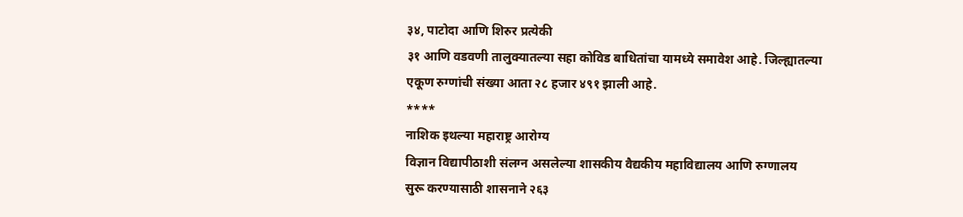३४, पाटोदा आणि शिरुर प्रत्येकी
३१ आणि वडवणी तालुक्यातल्या सहा कोविड बाधितांचा यामध्ये समावेश आहे. जिल्ह्यातल्या
एकूण रुग्णांची संख्या आता २८ हजार ४९१ झाली आहे.
****
नाशिक इथल्या महाराष्ट्र आरोग्य
विज्ञान विद्यापीठाशी संलग्न असलेल्या शासकीय वैद्यकीय महाविद्यालय आणि रुग्णालय
सुरू करण्यासाठी शासनाने २६३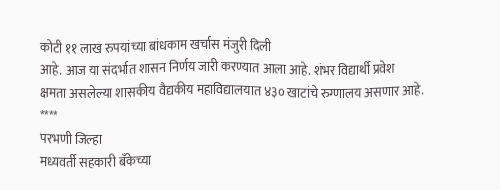कोटी ११ लाख रुपयांच्या बांधकाम खर्चास मंजुरी दिली
आहे. आज या संदर्भात शासन निर्णय जारी करण्यात आला आहे. शंभर विद्यार्थी प्रवेश
क्षमता असलेल्या शासकीय वैद्यकीय महाविद्यालयात ४३० खाटांचे रुग्णालय असणार आहे.
****
परभणी जिल्हा
मध्यवर्ती सहकारी बँकेच्या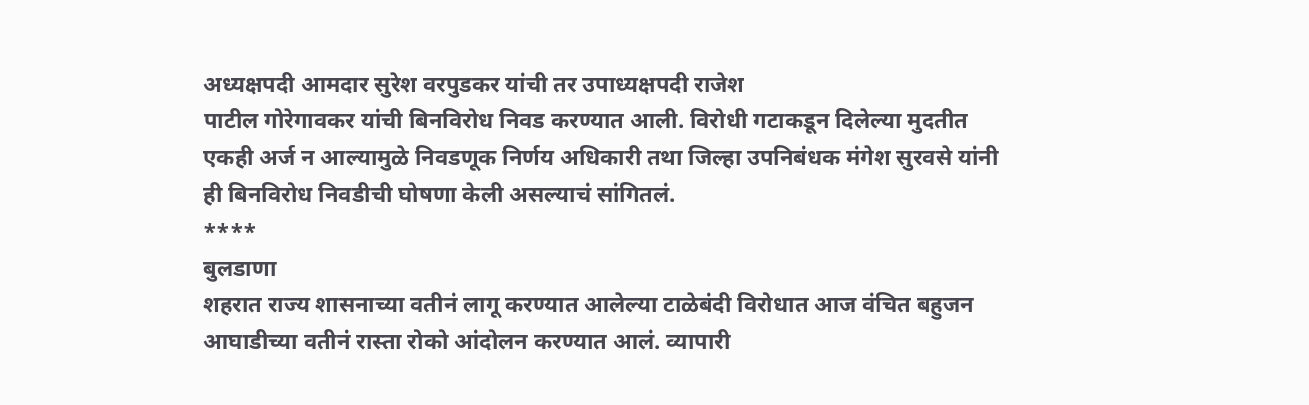अध्यक्षपदी आमदार सुरेश वरपुडकर यांची तर उपाध्यक्षपदी राजेश
पाटील गोरेगावकर यांची बिनविरोध निवड करण्यात आली. विरोधी गटाकडून दिलेल्या मुदतीत
एकही अर्ज न आल्यामुळे निवडणूक निर्णय अधिकारी तथा जिल्हा उपनिबंधक मंगेश सुरवसे यांनी
ही बिनविरोध निवडीची घोषणा केली असल्याचं सांगितलं.
****
बुलडाणा
शहरात राज्य शासनाच्या वतीनं लागू करण्यात आलेल्या टाळेबंदी विरोधात आज वंचित बहुजन
आघाडीच्या वतीनं रास्ता रोको आंदोलन करण्यात आलं. व्यापारी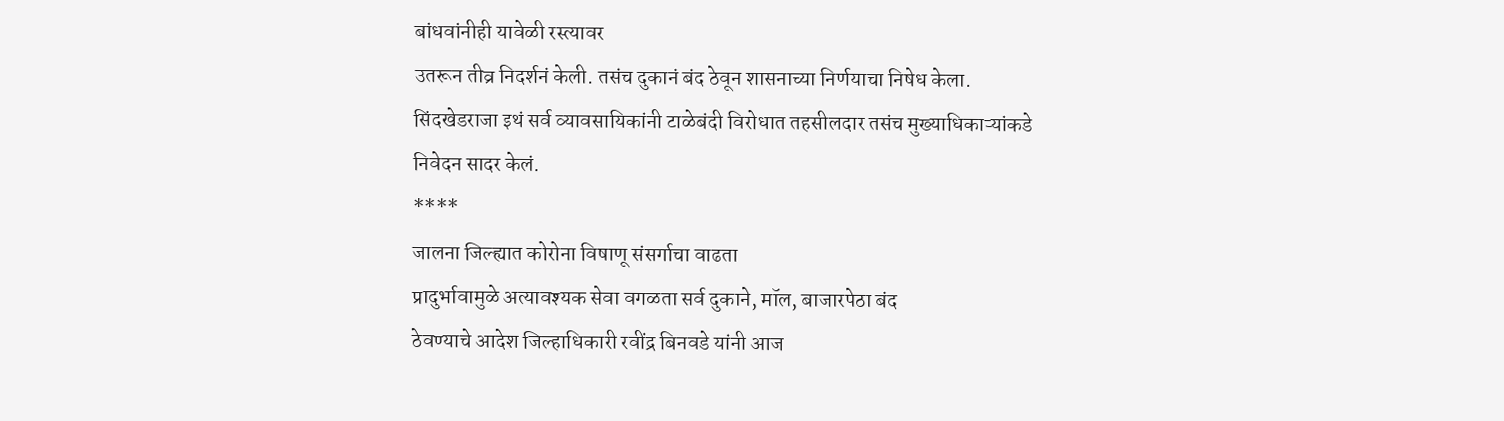बांधवांनीही यावेळी रस्त्यावर
उतरून तीव्र निदर्शनं केली. तसंच दुकानं बंद ठेवून शासनाच्या निर्णयाचा निषेध केला.
सिंदखेडराजा इथं सर्व व्यावसायिकांनी टाळेबंदी विरोधात तहसीलदार तसंच मुख्याधिकाऱ्यांकडे
निवेदन सादर केलं.
****
जालना जिल्ह्यात कोरोना विषाणू संसर्गाचा वाढता
प्रादुर्भावामुळे अत्यावश्यक सेवा वगळता सर्व दुकाने, मॉल, बाजारपेठा बंद
ठेवण्याचे आदेश जिल्हाधिकारी रवींद्र बिनवडे यांनी आज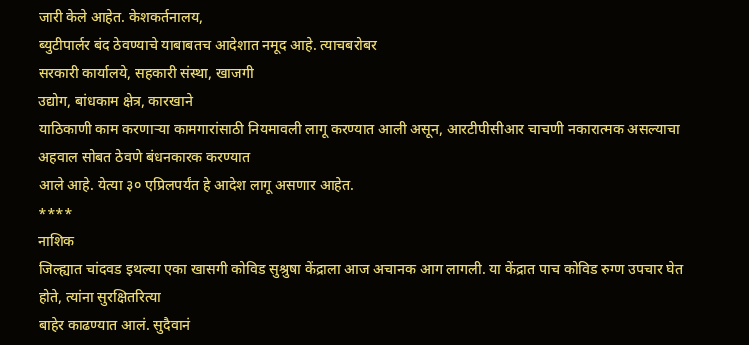जारी केले आहेत. केशकर्तनालय,
ब्युटीपार्लर बंद ठेवण्याचे याबाबतच आदेशात नमूद आहे. त्याचबरोबर
सरकारी कार्यालये, सहकारी संस्था, खाजगी
उद्योग, बांधकाम क्षेत्र, कारखाने
याठिकाणी काम करणाऱ्या कामगारांसाठी नियमावली लागू करण्यात आली असून, आरटीपीसीआर चाचणी नकारात्मक असल्याचा अहवाल सोबत ठेवणे बंधनकारक करण्यात
आले आहे. येत्या ३० एप्रिलपर्यंत हे आदेश लागू असणार आहेत.
****
नाशिक
जिल्ह्यात चांदवड इथल्या एका खासगी कोविड सुश्रुषा केंद्राला आज अचानक आग लागली. या केंद्रात पाच कोविड रुग्ण उपचार घेत होते, त्यांना सुरक्षितरित्या
बाहेर काढण्यात आलं. सुदैवानं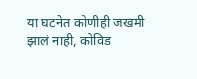या घटनेत कोणीही जखमी झालं नाही, कोविड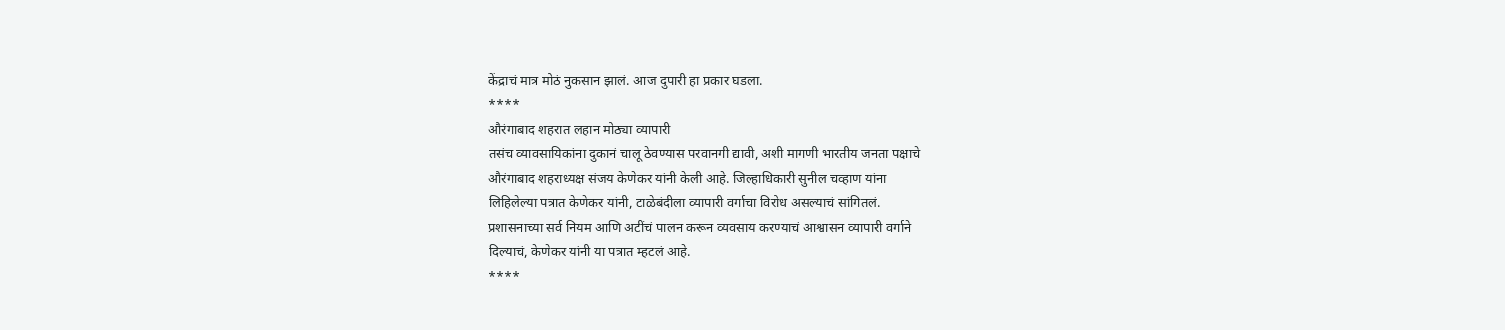केंद्राचं मात्र मोठं नुकसान झालं. आज दुपारी हा प्रकार घडला.
****
औरंगाबाद शहरात लहान मोठ्या व्यापारी
तसंच व्यावसायिकांना दुकानं चालू ठेवण्यास परवानगी द्यावी, अशी मागणी भारतीय जनता पक्षाचे
औरंगाबाद शहराध्यक्ष संजय केणेकर यांनी केली आहे. जिल्हाधिकारी सुनील चव्हाण यांना
लिहिलेल्या पत्रात केणेकर यांनी, टाळेबंदीला व्यापारी वर्गाचा विरोध असल्याचं सांगितलं.
प्रशासनाच्या सर्व नियम आणि अटींचं पालन करून व्यवसाय करण्याचं आश्वासन व्यापारी वर्गाने
दिल्याचं, केणेकर यांनी या पत्रात म्हटलं आहे.
****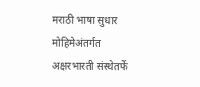मराठी भाषा सुधार मोहिमेअंतर्गत अक्षरभारती संस्थेतर्फे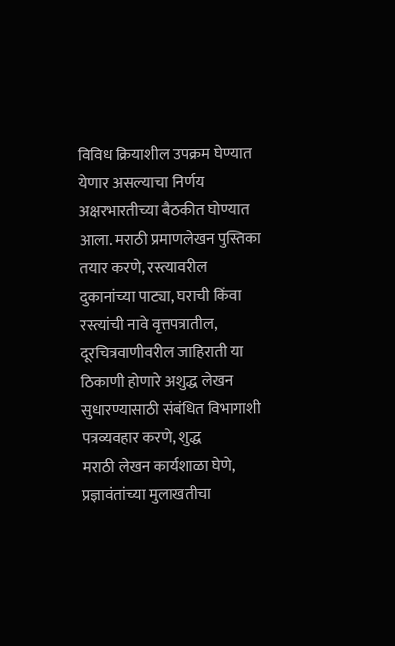विविध क्रियाशील उपक्रम घेण्यात येणार असल्याचा निर्णय अक्षरभारतीच्या बैठकीत घोण्यात
आला. मराठी प्रमाणलेखन पुस्तिका तयार करणे, रस्त्यावरील
दुकानांच्या पाट्या, घराची किंवा रस्त्यांची नावे वृत्तपत्रातील,
दूरचित्रवाणीवरील जाहिराती या ठिकाणी होणारे अशुद्ध लेखन
सुधारण्यासाठी संबंधित विभागाशी पत्रव्यवहार करणे, शुद्ध
मराठी लेखन कार्यशाळा घेणे, प्रज्ञावंतांच्या मुलाखतीचा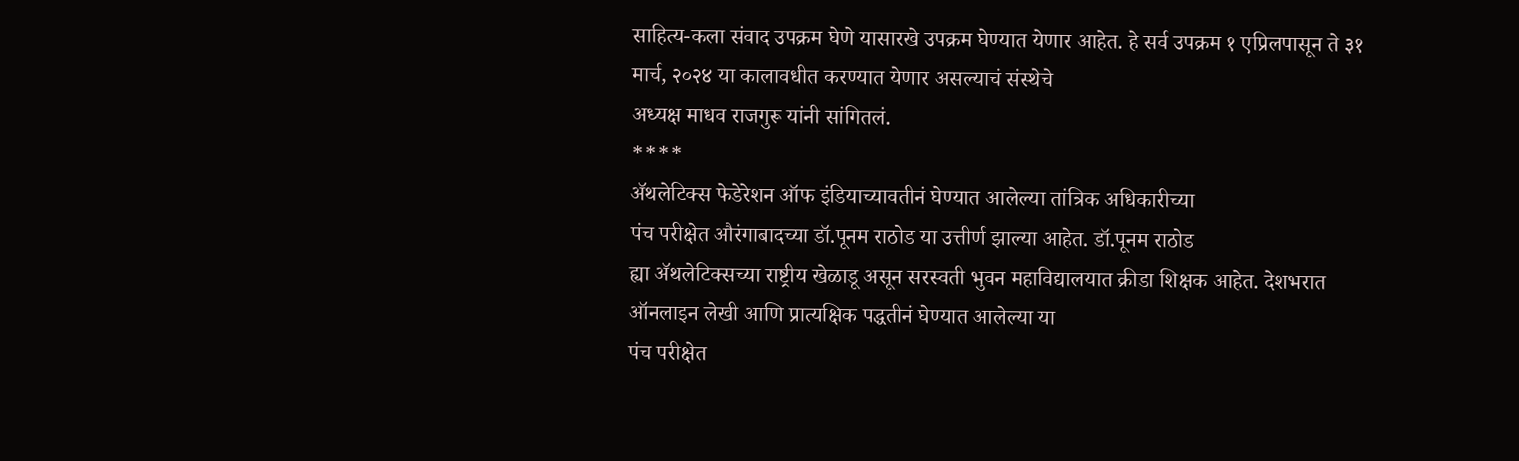साहित्य-कला संवाद उपक्रम घेणे यासारखे उपक्रम घेण्यात येणार आहेत. हे सर्व उपक्रम १ एप्रिलपासून ते ३१ मार्च, २०२४ या कालावधीत करण्यात येणार असल्याचं संस्थेचे
अध्यक्ष माधव राजगुरू यांनी सांगितलं.
****
ॲथलेटिक्स फेडेरेशन ऑफ इंडियाच्यावतीनं घेण्यात आलेल्या तांत्रिक अधिकारीच्या
पंच परीक्षेत औरंगाबादच्या डॉ.पूनम राठोड या उत्तीर्ण झाल्या आहेत. डॉ.पूनम राठोड
ह्या ॲथलेटिक्सच्या राष्ट्रीय खेळाडू असून सरस्वती भुवन महाविद्यालयात क्रीडा शिक्षक आहेत. देशभरात
ऑनलाइन लेखी आणि प्रात्यक्षिक पद्धतीनं घेण्यात आलेल्या या
पंच परीक्षेत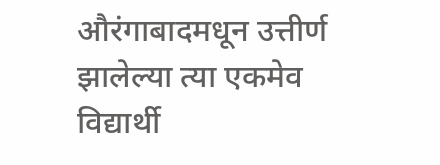औरंगाबादमधून उत्तीर्ण झालेल्या त्या एकमेव विद्यार्थी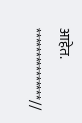आहेत.
***************//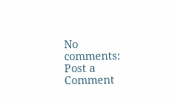No comments:
Post a Comment